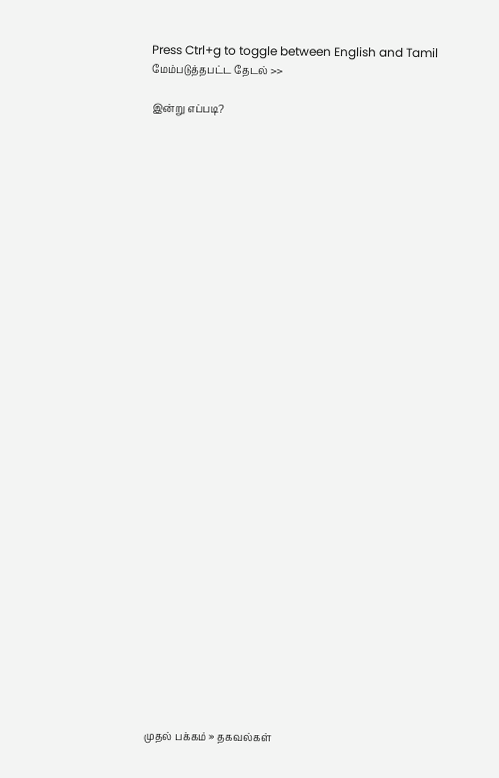Press Ctrl+g to toggle between English and Tamil
மேம்படுத்தபட்ட தேடல் >>

இன்று எப்படி?































முதல் பக்கம் » தகவல்கள்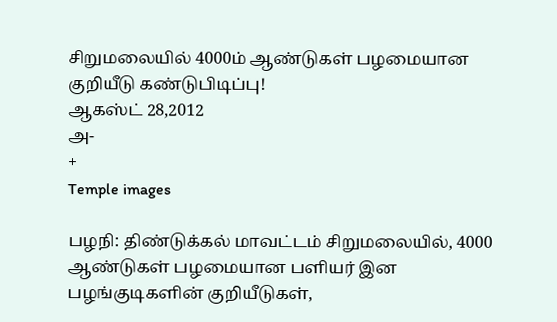சிறுமலையில் 4000ம் ஆண்டுகள் பழமையான குறியீடு கண்டுபிடிப்பு!
ஆகஸ்ட் 28,2012
அ-
+
Temple images

பழநி: திண்டுக்கல் மாவட்டம் சிறுமலையில், 4000 ஆண்டுகள் பழமையான பளியர் இன பழங்குடிகளின் குறியீடுகள்,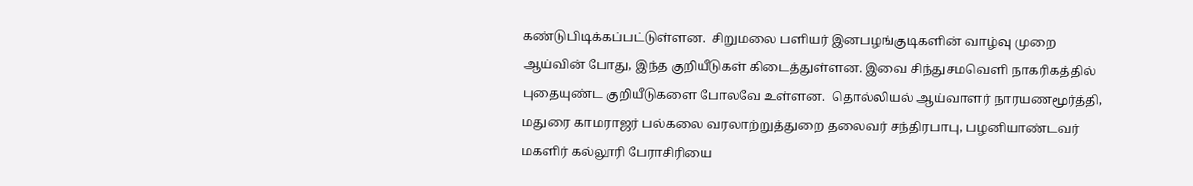கண்டுபிடிக்கப்பட்டுள்ளன.  சிறுமலை பளியர் இனபழங்குடிகளின் வாழ்வு முறை ஆய்வின் போது, இந்த குறியீடுகள் கிடைத்துள்ளன. இவை சிந்துசமவெளி நாகரிகத்தில் புதையுண்ட குறியீடுகளை போலவே உள்ளன.  தொல்லியல் ஆய்வாளர் நாரயணமூர்த்தி, மதுரை காமராஜர் பல்கலை வரலாற்றுத்துறை தலைவர் சந்திரபாபு, பழனியாண்டவர் மகளிர் கல்லூரி பேராசிரியை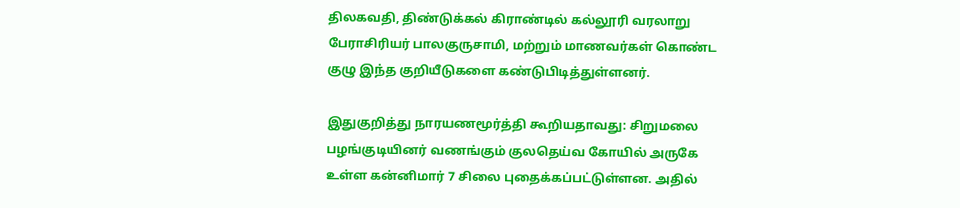திலகவதி, திண்டுக்கல் கிராண்டில் கல்லூரி வரலாறு பேராசிரியர் பாலகுருசாமி, மற்றும் மாணவர்கள் கொண்ட குழு இந்த குறியீடுகளை கண்டுபிடித்துள்ளனர்.

இதுகுறித்து நாரயணமூர்த்தி கூறியதாவது: சிறுமலை பழங்குடியினர் வணங்கும் குலதெய்வ கோயில் அருகே உள்ள கன்னிமார் 7 சிலை புதைக்கப்பட்டுள்ளன. அதில்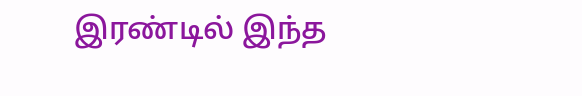இரண்டில் இந்த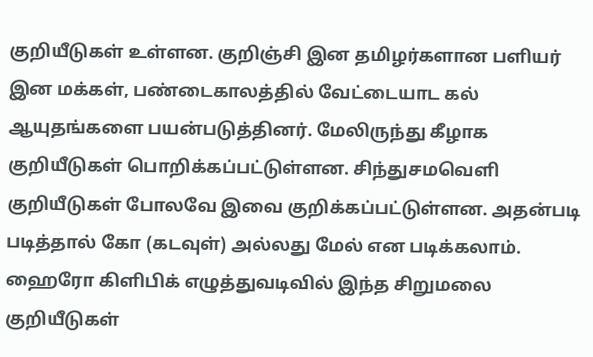குறியீடுகள் உள்ளன. குறிஞ்சி இன தமிழர்களான பளியர் இன மக்கள், பண்டைகாலத்தில் வேட்டையாட கல் ஆயுதங்களை பயன்படுத்தினர். மேலிருந்து கீழாக குறியீடுகள் பொறிக்கப்பட்டுள்ளன. சிந்துசமவெளி குறியீடுகள் போலவே இவை குறிக்கப்பட்டுள்ளன. அதன்படி படித்தால் கோ (கடவுள்) அல்லது மேல் என படிக்கலாம். ஹைரோ கிளிபிக் எழுத்துவடிவில் இந்த சிறுமலை குறியீடுகள்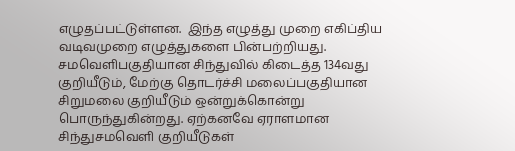எழுதப்பட்டுள்ளன.  இந்த எழுத்து முறை எகிப்திய வடிவமுறை எழுத்துகளை பின்பற்றியது. சமவெளிபகுதியான சிந்துவில் கிடைத்த 134வது குறியீடும், மேற்கு தொடர்ச்சி மலைப்பகுதியான சிறுமலை குறியீடும் ஒன்றுக்கொன்று பொருந்துகின்றது. ஏற்கனவே ஏராளமான சிந்துசமவெளி குறியீடுகள்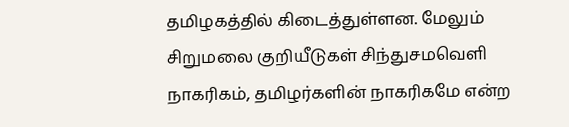தமிழகத்தில் கிடைத்துள்ளன. மேலும் சிறுமலை குறியீடுகள் சிந்துசமவெளி நாகரிகம், தமிழர்களின் நாகரிகமே என்ற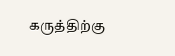கருத்திற்கு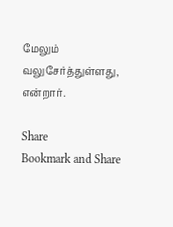மேலும் வலுசேர்த்துள்ளது, என்றார்.

Share
Bookmark and Share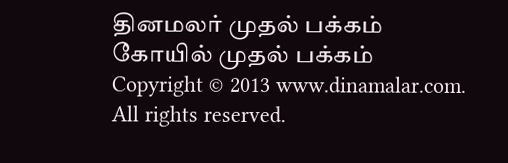தினமலர் முதல் பக்கம்   கோயில் முதல் பக்கம்
Copyright © 2013 www.dinamalar.com. All rights reserved.